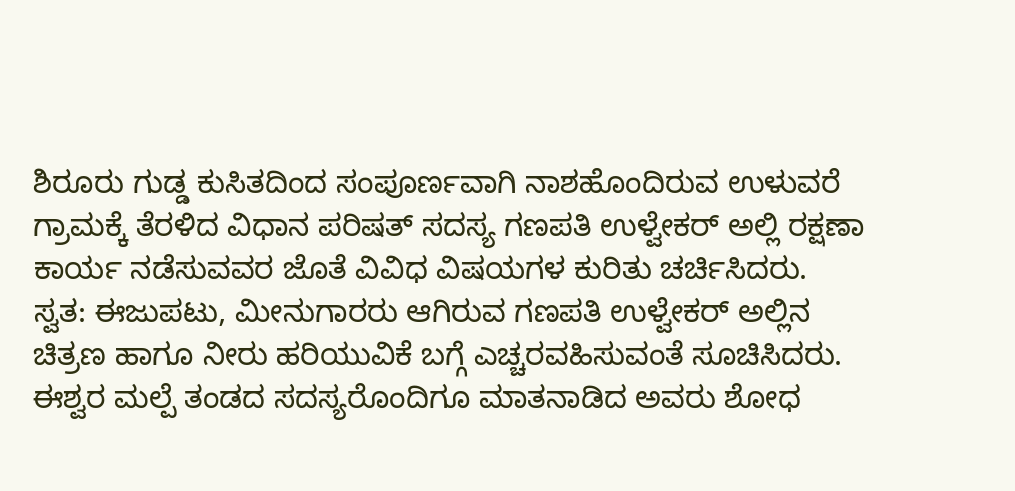ಶಿರೂರು ಗುಡ್ಡ ಕುಸಿತದಿಂದ ಸಂಪೂರ್ಣವಾಗಿ ನಾಶಹೊಂದಿರುವ ಉಳುವರೆ ಗ್ರಾಮಕ್ಕೆ ತೆರಳಿದ ವಿಧಾನ ಪರಿಷತ್ ಸದಸ್ಯ ಗಣಪತಿ ಉಳ್ವೇಕರ್ ಅಲ್ಲಿ ರಕ್ಷಣಾ ಕಾರ್ಯ ನಡೆಸುವವರ ಜೊತೆ ವಿವಿಧ ವಿಷಯಗಳ ಕುರಿತು ಚರ್ಚಿಸಿದರು.
ಸ್ವತ: ಈಜುಪಟು, ಮೀನುಗಾರರು ಆಗಿರುವ ಗಣಪತಿ ಉಳ್ವೇಕರ್ ಅಲ್ಲಿನ ಚಿತ್ರಣ ಹಾಗೂ ನೀರು ಹರಿಯುವಿಕೆ ಬಗ್ಗೆ ಎಚ್ಚರವಹಿಸುವಂತೆ ಸೂಚಿಸಿದರು. ಈಶ್ವರ ಮಲ್ಪೆ ತಂಡದ ಸದಸ್ಯರೊಂದಿಗೂ ಮಾತನಾಡಿದ ಅವರು ಶೋಧ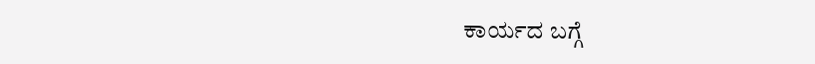ಕಾರ್ಯದ ಬಗ್ಗೆ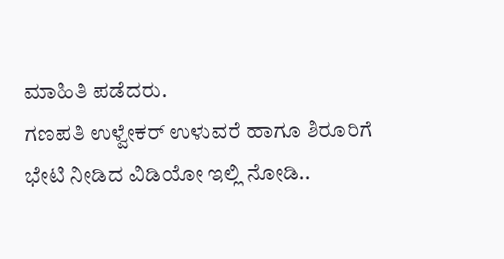ಮಾಹಿತಿ ಪಡೆದರು.
ಗಣಪತಿ ಉಳ್ವೇಕರ್ ಉಳುವರೆ ಹಾಗೂ ಶಿರೂರಿಗೆ ಭೇಟಿ ನೀಡಿದ ವಿಡಿಯೋ ಇಲ್ಲಿ ನೋಡಿ..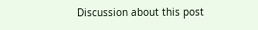Discussion about this post